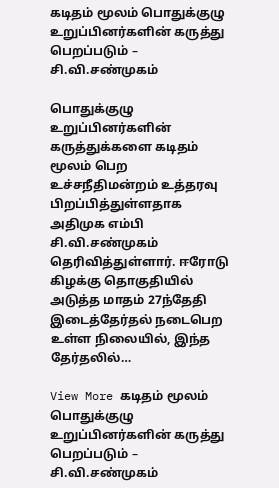கடிதம் மூலம் பொதுக்குழு உறுப்பினர்களின் கருத்து பெறப்படும் – சி.வி.சண்முகம்

பொதுக்குழு உறுப்பினர்களின் கருத்துக்களை கடிதம் மூலம் பெற உச்சநீதிமன்றம் உத்தரவு பிறப்பித்துள்ளதாக அதிமுக எம்பி சி.வி.சண்முகம் தெரிவித்துள்ளார். ஈரோடு கிழக்கு தொகுதியில் அடுத்த மாதம் 27ந்தேதி இடைத்தேர்தல் நடைபெற உள்ள நிலையில், இந்த தேர்தலில்…

View More கடிதம் மூலம் பொதுக்குழு உறுப்பினர்களின் கருத்து பெறப்படும் – சி.வி.சண்முகம்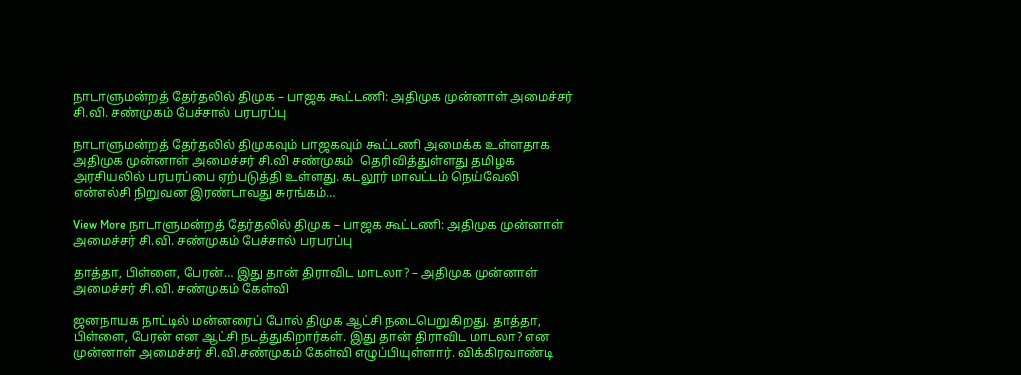நாடாளுமன்றத் தேர்தலில் திமுக – பாஜக கூட்டணி: அதிமுக முன்னாள் அமைச்சர் சி.வி. சண்முகம் பேச்சால் பரபரப்பு

நாடாளுமன்றத் தேர்தலில் திமுகவும் பாஜகவும் கூட்டணி அமைக்க உள்ளதாக  அதிமுக முன்னாள் அமைச்சர் சி.வி சண்முகம்  தெரிவித்துள்ளது தமிழக அரசியலில் பரபரப்பை ஏற்படுத்தி உள்ளது. கடலூர் மாவட்டம் நெய்வேலி என்எல்சி நிறுவன இரண்டாவது சுரங்கம்…

View More நாடாளுமன்றத் தேர்தலில் திமுக – பாஜக கூட்டணி: அதிமுக முன்னாள் அமைச்சர் சி.வி. சண்முகம் பேச்சால் பரபரப்பு

தாத்தா, பிள்ளை, பேரன்… இது தான் திராவிட மாடலா? – அதிமுக முன்னாள் அமைச்சர் சி.வி. சண்முகம் கேள்வி

ஜனநாயக நாட்டில் மன்னரைப் போல் திமுக ஆட்சி நடைபெறுகிறது. தாத்தா, பிள்ளை, பேரன் என ஆட்சி நடத்துகிறார்கள். இது தான் திராவிட மாடலா? என முன்னாள் அமைச்சர் சி.வி.சண்முகம் கேள்வி எழுப்பியுள்ளார். விக்கிரவாண்டி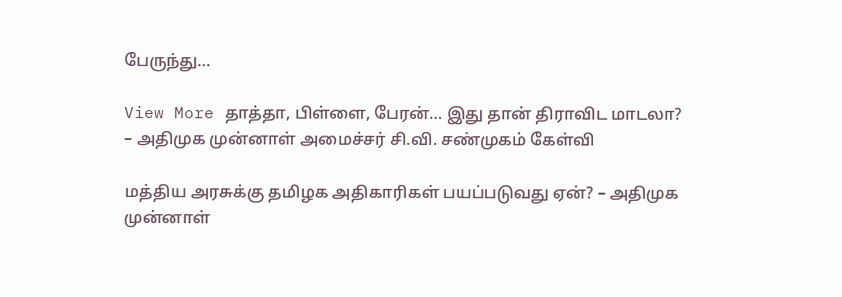பேருந்து…

View More தாத்தா, பிள்ளை, பேரன்… இது தான் திராவிட மாடலா? – அதிமுக முன்னாள் அமைச்சர் சி.வி. சண்முகம் கேள்வி

மத்திய அரசுக்கு தமிழக அதிகாரிகள் பயப்படுவது ஏன்? – அதிமுக முன்னாள்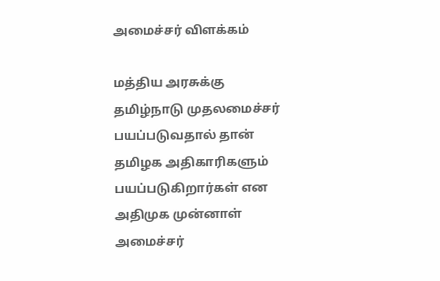அமைச்சர் விளக்கம்

மத்திய அரசுக்கு தமிழ்நாடு முதலமைச்சர் பயப்படுவதால் தான் தமிழக அதிகாரிகளும் பயப்படுகிறார்கள் என அதிமுக முன்னாள் அமைச்சர்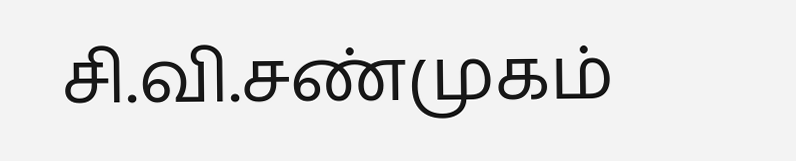சி.வி.சண்முகம்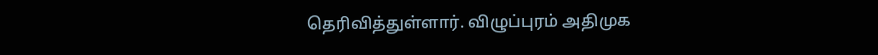தெரிவித்துள்ளார். விழுப்புரம் அதிமுக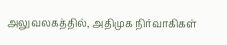அலுவலகத்தில், அதிமுக நிர்வாகிகள்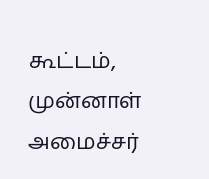கூட்டம், முன்னாள் அமைச்சர்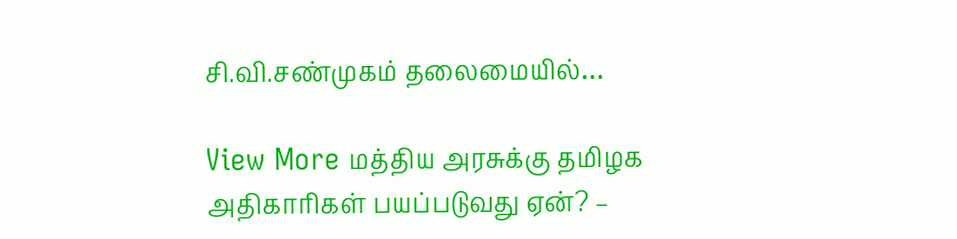சி.வி.சண்முகம் தலைமையில்…

View More மத்திய அரசுக்கு தமிழக அதிகாரிகள் பயப்படுவது ஏன்? –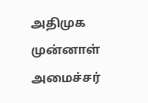அதிமுக முன்னாள் அமைச்சர்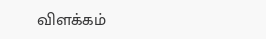விளக்கம்